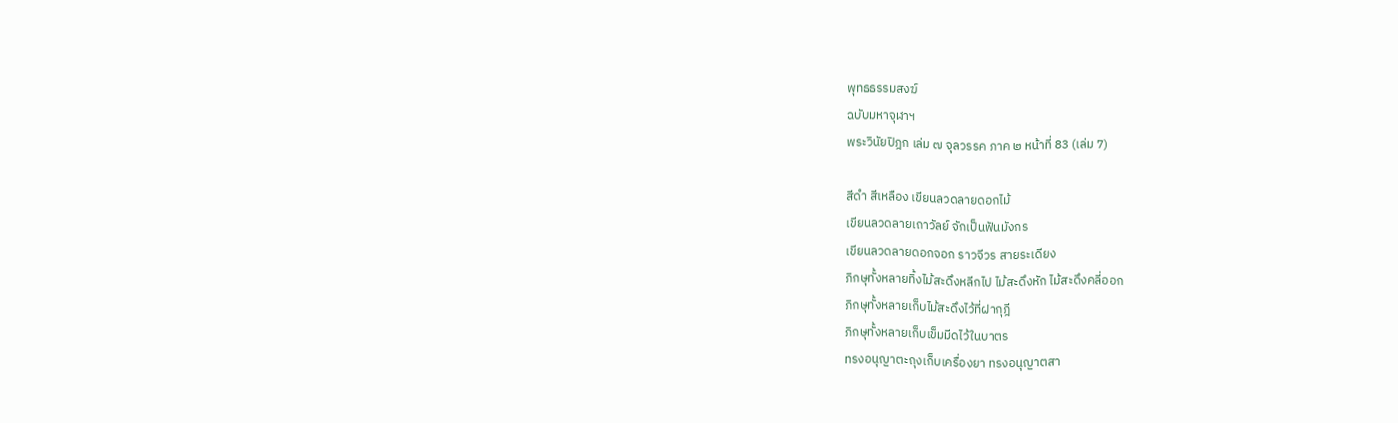พุทธธรรมสงฆ์
ฉบับมหาจุฬาฯ
พระวินัยปิฎก เล่ม ๗ จุลวรรค ภาค ๒ หน้าที่ 83 (เล่ม 7)

สีดำ สีเหลือง เขียนลวดลายดอกไม้
เขียนลวดลายเถาวัลย์ จักเป็นฟันมังกร
เขียนลวดลายดอกจอก ราวจีวร สายระเดียง
ภิกษุทั้งหลายทิ้งไม้สะดึงหลีกไป ไม้สะดึงหัก ไม้สะดึงคลี่ออก
ภิกษุทั้งหลายเก็บไม้สะดึงไว้ที่ฝากุฎี
ภิกษุทั้งหลายเก็บเข็มมีดไว้ในบาตร
ทรงอนุญาตะถุงเก็บเครื่องยา ทรงอนุญาตสา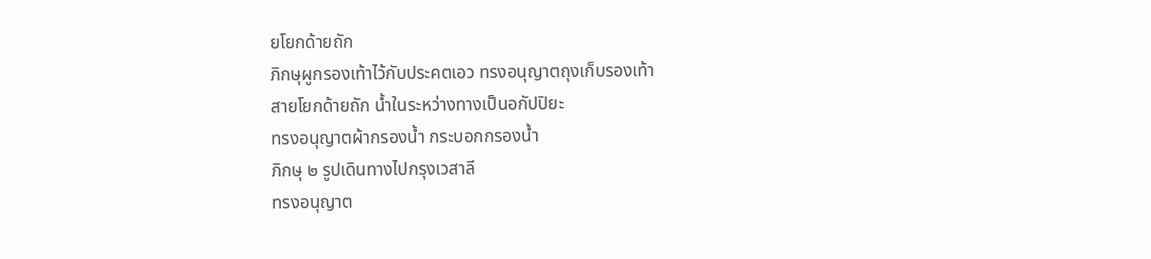ยโยกด้ายถัก
ภิกษุผูกรองเท้าไว้กับประคตเอว ทรงอนุญาตถุงเก็บรองเท้า
สายโยกด้ายถัก น้ำในระหว่างทางเป็นอกัปปิยะ
ทรงอนุญาตผ้ากรองน้ำ กระบอกกรองน้ำ
ภิกษุ ๒ รูปเดินทางไปกรุงเวสาลี
ทรงอนุญาต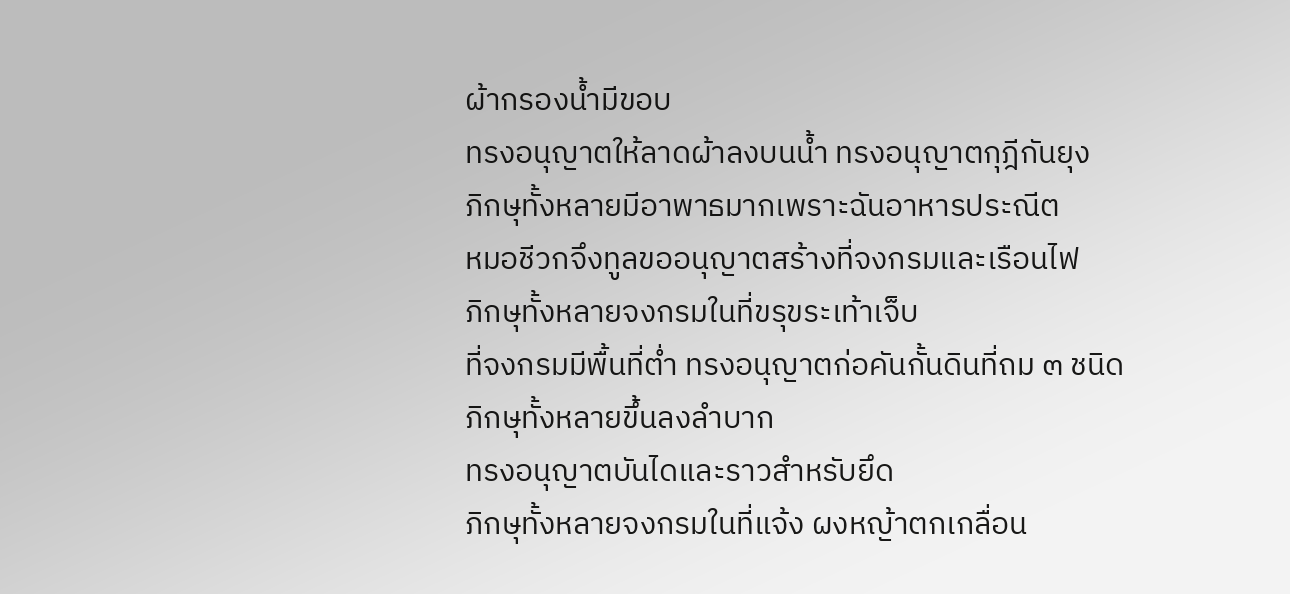ผ้ากรองน้ำมีขอบ
ทรงอนุญาตให้ลาดผ้าลงบนน้ำ ทรงอนุญาตกุฎีกันยุง
ภิกษุทั้งหลายมีอาพาธมากเพราะฉันอาหารประณีต
หมอชีวกจึงทูลขออนุญาตสร้างที่จงกรมและเรือนไฟ
ภิกษุทั้งหลายจงกรมในที่ขรุขระเท้าเจ็บ
ที่จงกรมมีพื้นที่ต่ำ ทรงอนุญาตก่อคันกั้นดินที่ถม ๓ ชนิด
ภิกษุทั้งหลายขึ้นลงลำบาก
ทรงอนุญาตบันไดและราวสำหรับยึด
ภิกษุทั้งหลายจงกรมในที่แจ้ง ผงหญ้าตกเกลื่อน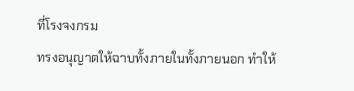ที่โรงจงกรม
ทรงอนุญาตให้ฉาบทั้งภายในทั้งภายนอก ทำให้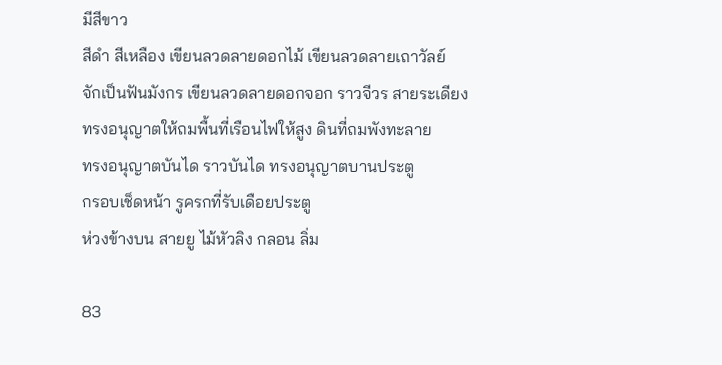มีสีขาว
สีดำ สีเหลือง เขียนลวดลายดอกไม้ เขียนลวดลายเถาวัลย์
จักเป็นฟันมังกร เขียนลวดลายดอกจอก ราวจีวร สายระเดียง
ทรงอนุญาตให้ถมพื้นที่เรือนไฟให้สูง ดินที่ถมพังทะลาย
ทรงอนุญาตบันได ราวบันได ทรงอนุญาตบานประตู
กรอบเช็ดหน้า รูครกที่รับเดือยประตู
ห่วงข้างบน สายยู ไม้หัวลิง กลอน ลิ่ม

83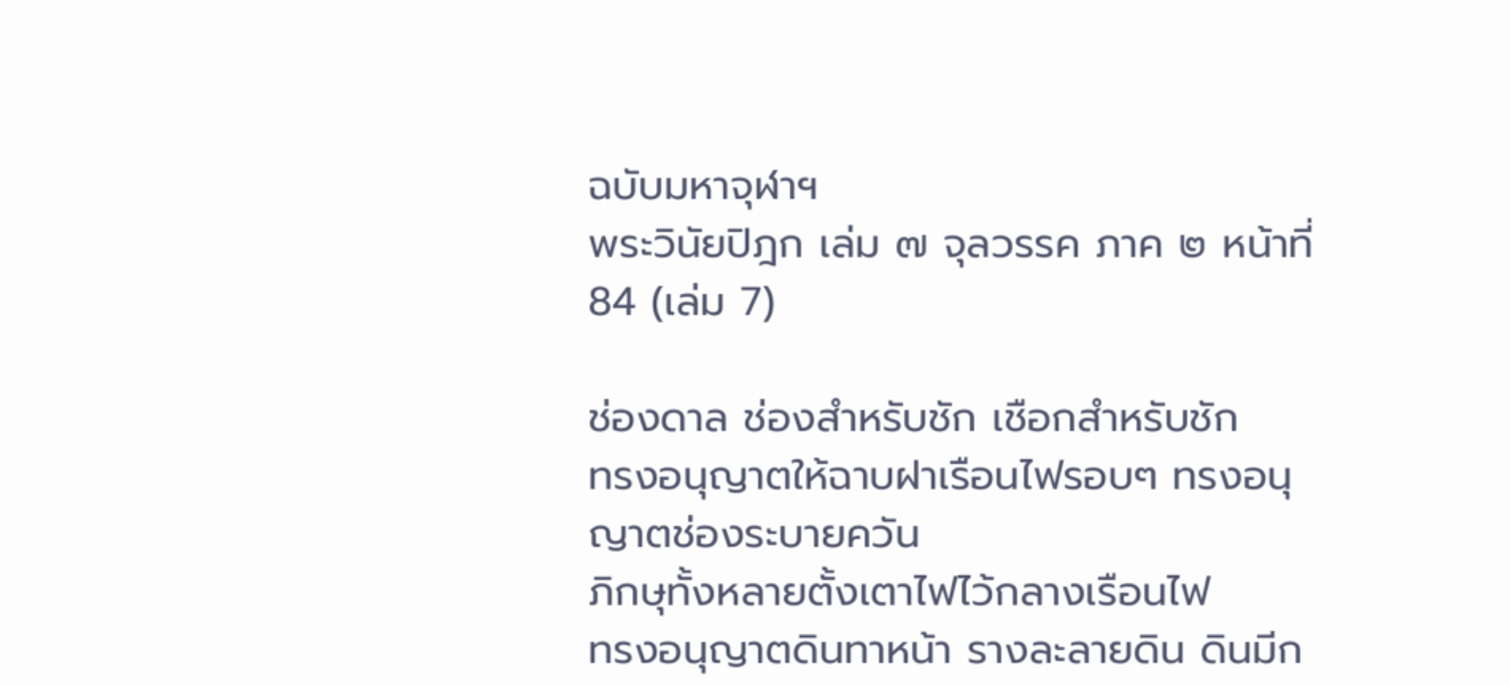ฉบับมหาจุฬาฯ
พระวินัยปิฎก เล่ม ๗ จุลวรรค ภาค ๒ หน้าที่ 84 (เล่ม 7)

ช่องดาล ช่องสำหรับชัก เชือกสำหรับชัก
ทรงอนุญาตให้ฉาบฝาเรือนไฟรอบๆ ทรงอนุญาตช่องระบายควัน
ภิกษุทั้งหลายตั้งเตาไฟไว้กลางเรือนไฟ
ทรงอนุญาตดินทาหน้า รางละลายดิน ดินมีก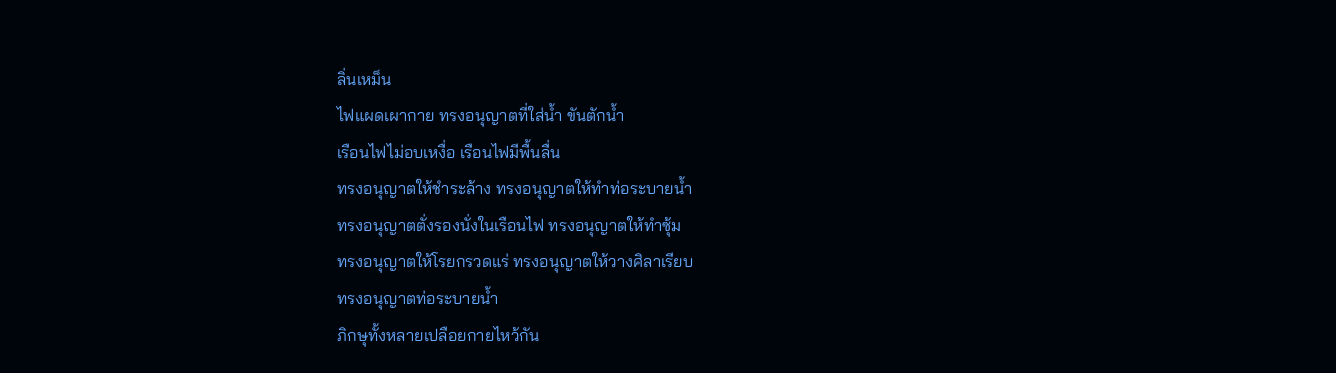ลิ่นเหม็น
ไฟแผดเผากาย ทรงอนุญาตที่ใส่น้ำ ขันตักน้ำ
เรือนไฟไม่อบเหงื่อ เรือนไฟมีพื้นลื่น
ทรงอนุญาตให้ชำระล้าง ทรงอนุญาตให้ทำท่อระบายน้ำ
ทรงอนุญาตตั่งรองนั่งในเรือนไฟ ทรงอนุญาตให้ทำซุ้ม
ทรงอนุญาตให้โรยกรวดแร่ ทรงอนุญาตให้วางศิลาเรียบ
ทรงอนุญาตท่อระบายน้ำ
ภิกษุทั้งหลายเปลือยกายไหว้กัน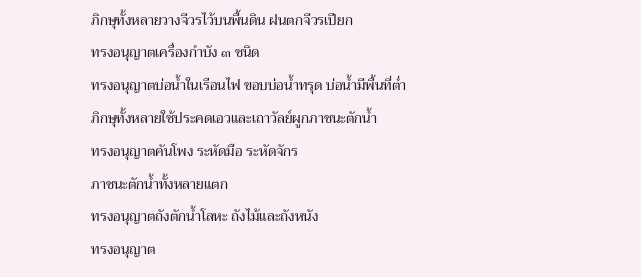ภิกษุทั้งหลายวางจีวรไว้บนพื้นดิน ฝนตกจีวรเปียก
ทรงอนุญาตเครื่องกำบัง ๓ ชนิด
ทรงอนุญาตบ่อน้ำในเรือนไฟ ขอบบ่อน้ำทรุด บ่อน้ำมีพื้นที่ต่ำ
ภิกษุทั้งหลายใช้ประคดเอวและเถาวัลย์ผูกภาชนะตักน้ำ
ทรงอนุญาตคันโพง ระหัดมือ ระหัดจักร
ภาชนะตักน้ำทั้งหลายแตก
ทรงอนุญาตถังตักน้ำโลหะ ถังไม้และถังหนัง
ทรงอนุญาต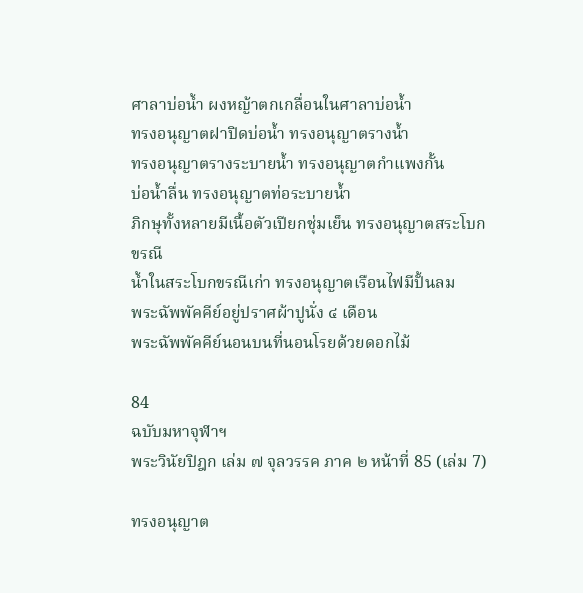ศาลาบ่อน้ำ ผงหญ้าตกเกลื่อนในศาลาบ่อน้ำ
ทรงอนุญาตฝาปิดบ่อน้ำ ทรงอนุญาตรางน้ำ
ทรงอนุญาตรางระบายน้ำ ทรงอนุญาตกำแพงกั้น
บ่อน้ำลื่น ทรงอนุญาตท่อระบายน้ำ
ภิกษุทั้งหลายมีเนื้อตัวเปียกชุ่มเย็น ทรงอนุญาตสระโบกขรณี
น้ำในสระโบกขรณีเก่า ทรงอนุญาตเรือนไฟมีปั้นลม
พระฉัพพัคคีย์อยู่ปราศผ้าปูนั่ง ๔ เดือน
พระฉัพพัคคีย์นอนบนที่นอนโรยด้วยดอกไม้

84
ฉบับมหาจุฬาฯ
พระวินัยปิฎก เล่ม ๗ จุลวรรค ภาค ๒ หน้าที่ 85 (เล่ม 7)

ทรงอนุญาต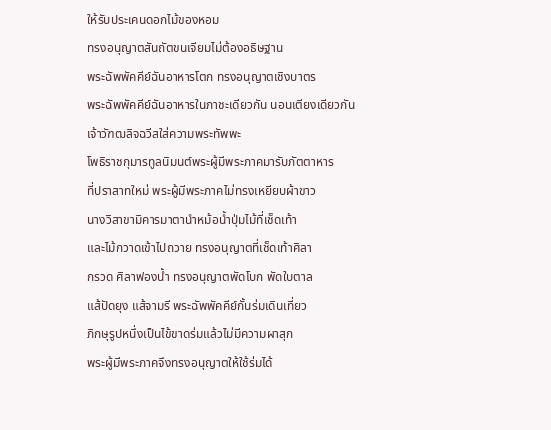ให้รับประเคนดอกไม้ของหอม
ทรงอนุญาตสันถัตขนเจียมไม่ต้องอธิษฐาน
พระฉัพพัคคีย์ฉันอาหารโตก ทรงอนุญาตเชิงบาตร
พระฉัพพัคคีย์ฉันอาหารในภาชะเดียวกัน นอนเตียงเดียวกัน
เจ้าวัฑฒลิจฉวีสใส่ความพระทัพพะ
โพธิราชกุมารทูลนิมนต์พระผู้มีพระภาคมารับภัตตาหาร
ที่ปราสาทใหม่ พระผู้มีพระภาคไม่ทรงเหยียบผ้าขาว
นางวิสาขามิคารมาตานำหม้อน้ำปุ่มไม้ที่เช็ดเท้า
และไม้กวาดเข้าไปถวาย ทรงอนุญาตที่เช็ดเท้าศิลา
กรวด ศิลาฟองน้ำ ทรงอนุญาตพัดโบก พัดใบตาล
แส้ปัดยุง แส้จามรี พระฉัพพัคคีย์กั้นร่มเดินเที่ยว
ภิกษุรูปหนึ่งเป็นไข้ขาดร่มแล้วไม่มีความผาสุก
พระผู้มีพระภาคจึงทรงอนุญาตให้ใช้ร่มได้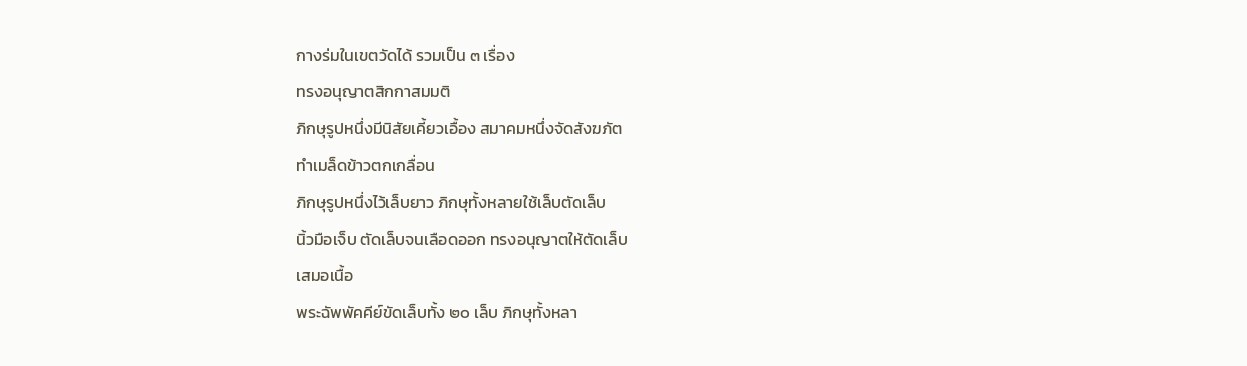กางร่มในเขตวัดได้ รวมเป็น ๓ เรื่อง
ทรงอนุญาตสิกกาสมมติ
ภิกษุรูปหนึ่งมีนิสัยเคี้ยวเอื้อง สมาคมหนึ่งจัดสังฆภัต
ทำเมล็ดข้าวตกเกลื่อน
ภิกษุรูปหนึ่งไว้เล็บยาว ภิกษุทั้งหลายใช้เล็บตัดเล็บ
นิ้วมือเจ็บ ตัดเล็บจนเลือดออก ทรงอนุญาตให้ตัดเล็บ
เสมอเนื้อ
พระฉัพพัคคีย์ขัดเล็บทั้ง ๒๐ เล็บ ภิกษุทั้งหลา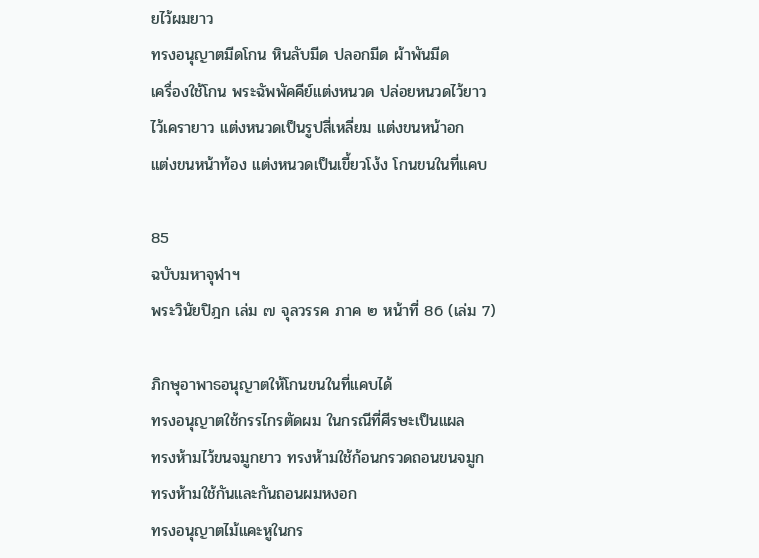ยไว้ผมยาว
ทรงอนุญาตมีดโกน หินลับมีด ปลอกมีด ผ้าพันมีด
เครื่องใช้โกน พระฉัพพัคคีย์แต่งหนวด ปล่อยหนวดไว้ยาว
ไว้เครายาว แต่งหนวดเป็นรูปสี่เหลี่ยม แต่งขนหน้าอก
แต่งขนหน้าท้อง แต่งหนวดเป็นเขี้ยวโง้ง โกนขนในที่แคบ

85
ฉบับมหาจุฬาฯ
พระวินัยปิฎก เล่ม ๗ จุลวรรค ภาค ๒ หน้าที่ 86 (เล่ม 7)

ภิกษุอาพาธอนุญาตให้โกนขนในที่แคบได้
ทรงอนุญาตใช้กรรไกรตัดผม ในกรณีที่ศีรษะเป็นแผล
ทรงห้ามไว้ขนจมูกยาว ทรงห้ามใช้ก้อนกรวดถอนขนจมูก
ทรงห้ามใช้กันและกันถอนผมหงอก
ทรงอนุญาตไม้แคะหูในกร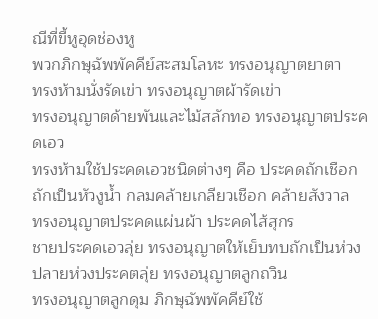ณีที่ขี้หูอุดช่องหู
พวกภิกษุฉัพพัคคีย์สะสมโลหะ ทรงอนุญาตยาตา
ทรงห้ามนั่งรัดเข่า ทรงอนุญาตผ้ารัดเข่า
ทรงอนุญาตด้ายพันและไม้สลักทอ ทรงอนุญาตประคดเอว
ทรงห้ามใช้ประคดเอวชนิดต่างๆ คือ ประคดถักเชือก
ถักเป็นหัวงูน้ำ กลมคล้ายเกลียวเชือก คล้ายสังวาล
ทรงอนุญาตประคดแผ่นผ้า ประคดไส้สุกร
ชายประคดเอวลุ่ย ทรงอนุญาตให้เย็บทบถักเป็นห่วง
ปลายห่วงประคตลุ่ย ทรงอนุญาตลูกถวิน
ทรงอนุญาตลูกดุม ภิกษุฉัพพัคคีย์ใช้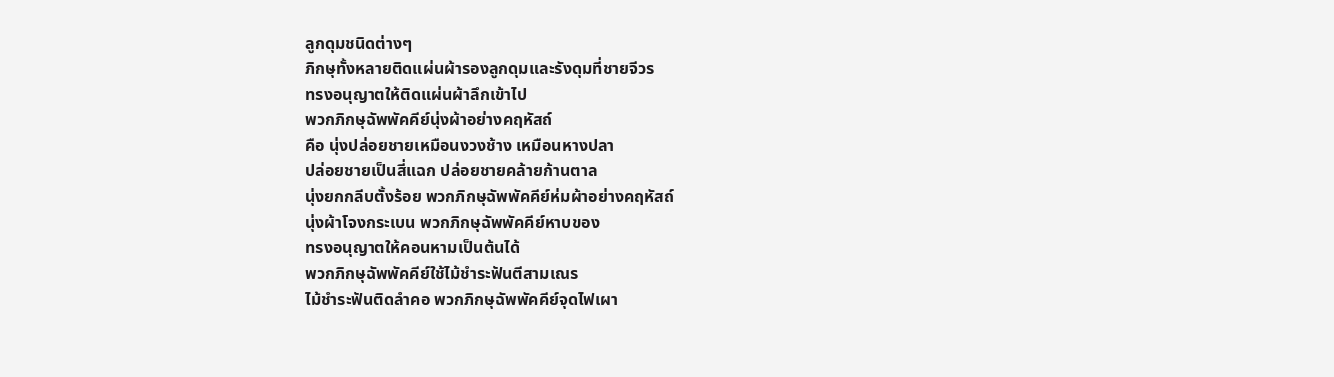ลูกดุมชนิดต่างๆ
ภิกษุทั้งหลายติดแผ่นผ้ารองลูกดุมและรังดุมที่ชายจีวร
ทรงอนุญาตให้ติดแผ่นผ้าลึกเข้าไป
พวกภิกษุฉัพพัคคีย์นุ่งผ้าอย่างคฤหัสถ์
คือ นุ่งปล่อยชายเหมือนงวงช้าง เหมือนหางปลา
ปล่อยชายเป็นสี่แฉก ปล่อยชายคล้ายก้านตาล
นุ่งยกกลีบตั้งร้อย พวกภิกษุฉัพพัคคีย์ห่มผ้าอย่างคฤหัสถ์
นุ่งผ้าโจงกระเบน พวกภิกษุฉัพพัคคีย์หาบของ
ทรงอนุญาตให้คอนหามเป็นต้นได้
พวกภิกษุฉัพพัคคีย์ใช้ไม้ชำระฟันตีสามเณร
ไม้ชำระฟันติดลำคอ พวกภิกษุฉัพพัคคีย์จุดไฟเผา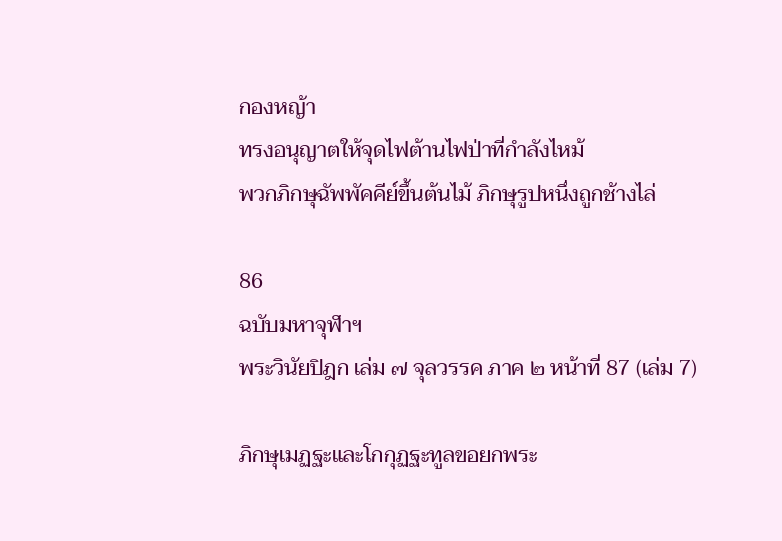กองหญ้า
ทรงอนุญาตให้จุดไฟต้านไฟป่าที่กำลังไหม้
พวกภิกษุฉัพพัคคีย์ขึ้นต้นไม้ ภิกษุรูปหนึ่งถูกช้างไล่

86
ฉบับมหาจุฬาฯ
พระวินัยปิฎก เล่ม ๗ จุลวรรค ภาค ๒ หน้าที่ 87 (เล่ม 7)

ภิกษุเมฏฐะและโกกุฏฐะทูลขอยกพระ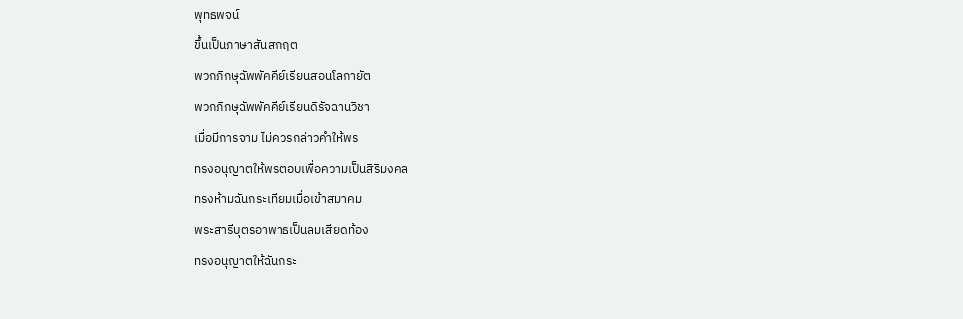พุทธพจน์
ขึ้นเป็นภาษาสันสกฤต
พวกภิกษุฉัพพัคคีย์เรียนสอนโลกายัต
พวกภิกษุฉัพพัคคีย์เรียนดิรัจฉานวิชา
เมื่อมีการจาม ไม่ควรกล่าวคำให้พร
ทรงอนุญาตให้พรตอบเพื่อความเป็นสิริมงคล
ทรงห้ามฉันกระเทียมเมื่อเข้าสมาคม
พระสารีบุตรอาพาธเป็นลมเสียดท้อง
ทรงอนุญาตให้ฉันกระ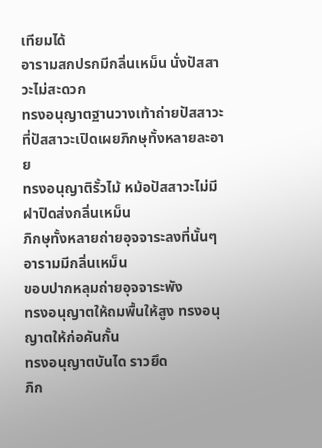เทียมได้
อารามสกปรกมีกลิ่นเหม็น นั่งปัสสาวะไม่สะดวก
ทรงอนุญาตฐานวางเท้าถ่ายปัสสาวะ
ที่ปัสสาวะเปิดเผยภิกษุทั้งหลายละอาย
ทรงอนุญาติรั้วไม้ หม้อปัสสาวะไม่มีฝาปิดส่งกลิ่นเหม็น
ภิกษุทั้งหลายถ่ายอุจจาระลงที่นั้นๆ อารามมีกลิ่นเหม็น
ขอบปากหลุมถ่ายอุจจาระพัง
ทรงอนุญาตให้ถมพื้นให้สูง ทรงอนุญาตให้ก่อคันกั้น
ทรงอนุญาตบันได ราวยึด
ภิก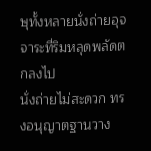ษุทั้งหลายนั่งถ่ายอุจจาระที่ริมหลุดพลัดตกลงไป
นั่งถ่ายไม่สะดวก ทรงอนุญาตฐานวาง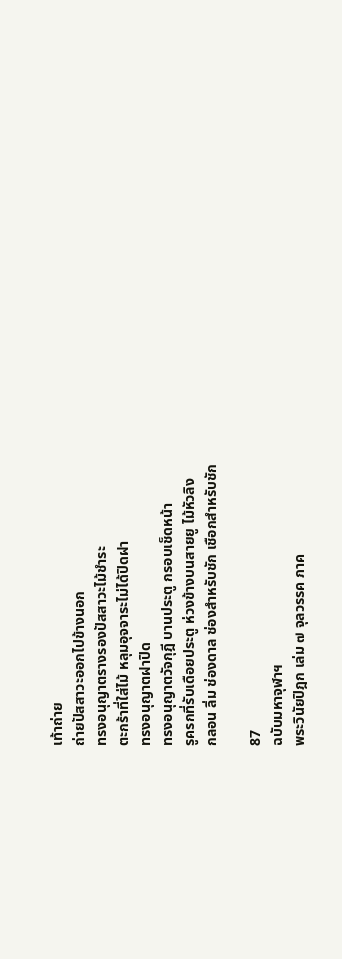เท้าถ่าย
ถ่ายปัสสาวะออกไปข้างนอก
ทรงอนุญาตรางรองปัสสาวะไม้ชำระ
ตะกร้าที่ใส่ไม้ หลุมอุจจาระไม่ได้ปิดฝา
ทรงอนุญาตฝาปิด
ทรงอนุญาตวัจกุฎี บานประตู กรอบเช็ดหน้า
รูครกที่รับเดือยประตู ห่วงข้างบนสายยู ไม้หัวลิง
กลอน ลิ่ม ช่องดาล ช่องสำหรับชัก เชือกสำหรับชัก

87
ฉบับมหาจุฬาฯ
พระวินัยปิฎก เล่ม ๗ จุลวรรค ภาค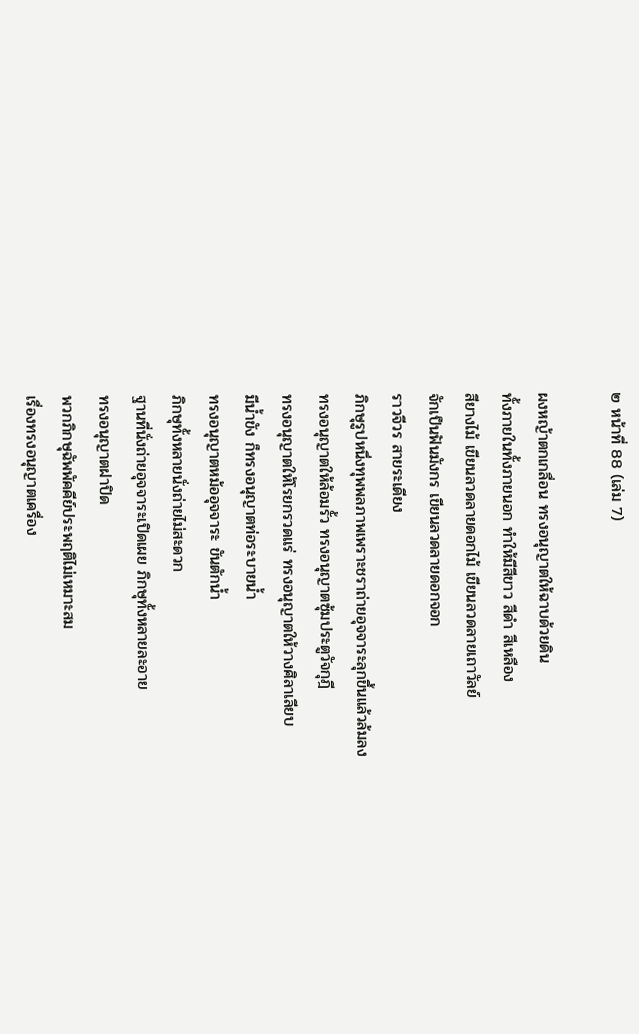๒ หน้าที่ 88 (เล่ม 7)

ผงหญ้าตกเกลื่อน ทรงอนุญาตให้ฉาบด้วยดิน
ทั้งภายในทั้งภายนอก ทำให้มีสีขาว สีดำ สีเหลือง
สียางไม้ เขียนลวดลายดอกไม้ เขียนลวดลายเถาวัลย์
จักเป็นฟันมังกร เขียนลวดลายดอกจอก
ราวจีวร สายระเดียง
ภิกษุรูปหนึ่งทุพพลภาพเพราะชราถ่ายอุจจาระลุกขึ้นแล้วล้มลง
ทรงอนุญาตให้ล้อมรั้ว ทรงอนุญาตซุ้มประตูวัจกุฎี
ทรงอนุญาตให้โรยกรวดแร่ ทรงอนุญาตให้วางศิลาเลียบ
มีน้ำขัง ก็ทรงอนุญาตท่อระบายน้ำ
ทรงอนุญาตหม้ออุจจาระ ขันตักน้ำ
ภิกษุทั้งหลายนั่งถ่ายไม่สะดวก
ฐานที่นั่งถ่ายอุจจาระเปิดเผย ภิกษุทั้งหลายละอาย
ทรงอนุญาตฝาปิด
พวกภิกษุฉัพพัคคีย์ประพฤติไม่เหมาะสม
เรื่องทรงอนุญาตเครื่อง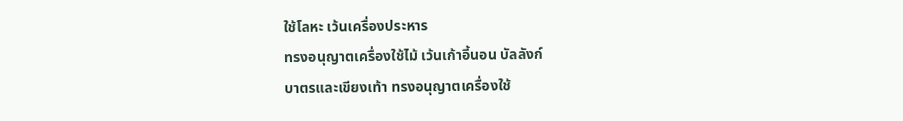ใช้โลหะ เว้นเครื่องประหาร
ทรงอนุญาตเครื่องใช้ไม้ เว้นเก้าอี้นอน บัลลังก์
บาตรและเขียงเท้า ทรงอนุญาตเครื่องใช้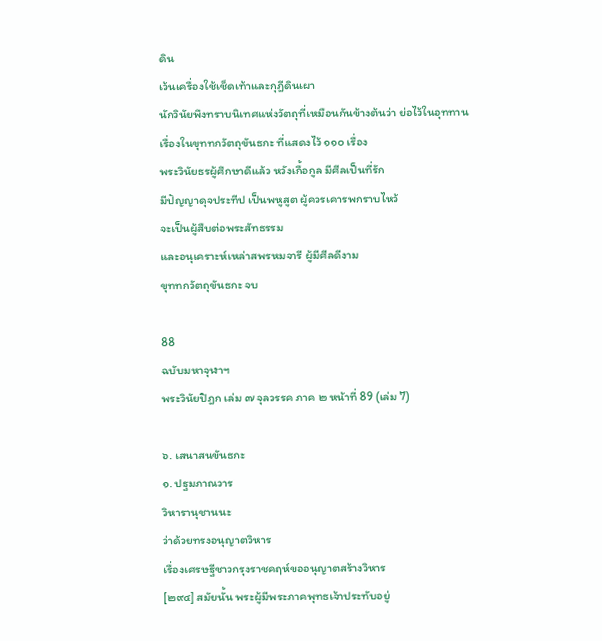ดิน
เว้นเครื่องใช้เช็ดเท้าและกุฎีดินเผา
นักวินัยพึงทราบนิเทศแห่งวัตถุที่เหมือนกันข้างต้นว่า ย่อไว้ในอุททาน
เรื่องในขุททกวัตถุขันธกะ ที่แสดงไว้ ๑๑๐ เรื่อง
พระวินัยธรผู้ศึกษาดีแล้ว หวังเกื้อกูล มีศีลเป็นที่รัก
มีปัญญาดุจประทีป เป็นพหูสูต ผู้ควรเคารพกราบไหว้
จะเป็นผู้สืบต่อพระสัทธรรม
และอนุเคราะห์เหล่าสพรหมจารี ผู้มีศีลดีงาม
ขุททกวัตถุขันธกะ จบ

88
ฉบับมหาจุฬาฯ
พระวินัยปิฎก เล่ม ๗ จุลวรรค ภาค ๒ หน้าที่ 89 (เล่ม 7)

๖. เสนาสนขันธกะ
๑. ปฐมภาณวาร
วิหารานุชานนะ
ว่าด้วยทรงอนุญาตวิหาร
เรื่องเศรษฐีชาวกรุงราชคฤห์ขออนุญาตสร้างวิหาร
[๒๙๔] สมัยนั้น พระผู้มีพระภาคพุทธเจ้าประทับอยู่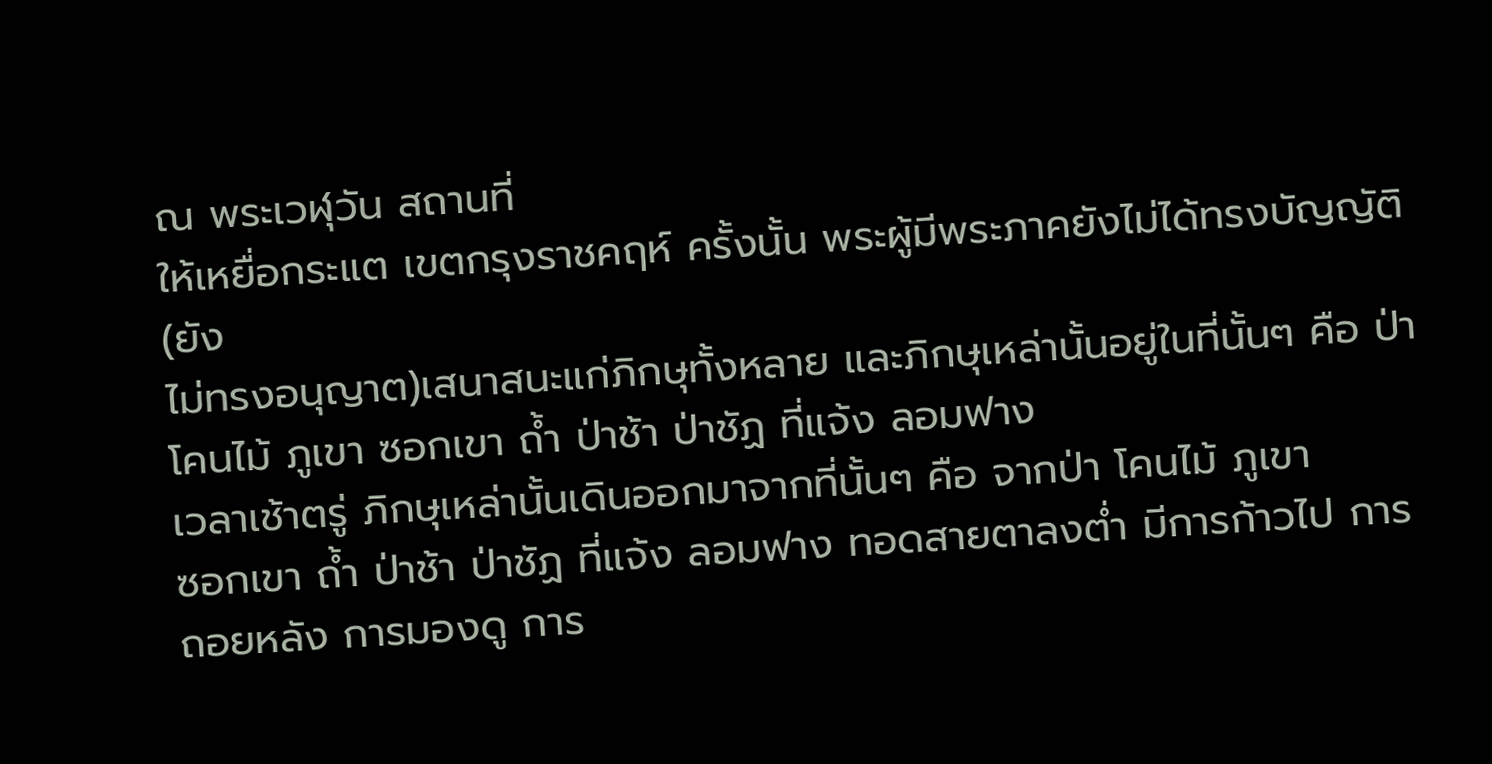ณ พระเวฬุวัน สถานที่
ให้เหยื่อกระแต เขตกรุงราชคฤห์ ครั้งนั้น พระผู้มีพระภาคยังไม่ได้ทรงบัญญัติ(ยัง
ไม่ทรงอนุญาต)เสนาสนะแก่ภิกษุทั้งหลาย และภิกษุเหล่านั้นอยู่ในที่นั้นๆ คือ ป่า
โคนไม้ ภูเขา ซอกเขา ถ้ำ ป่าช้า ป่าชัฏ ที่แจ้ง ลอมฟาง
เวลาเช้าตรู่ ภิกษุเหล่านั้นเดินออกมาจากที่นั้นๆ คือ จากป่า โคนไม้ ภูเขา
ซอกเขา ถ้ำ ป่าช้า ป่าชัฏ ที่แจ้ง ลอมฟาง ทอดสายตาลงต่ำ มีการก้าวไป การ
ถอยหลัง การมองดู การ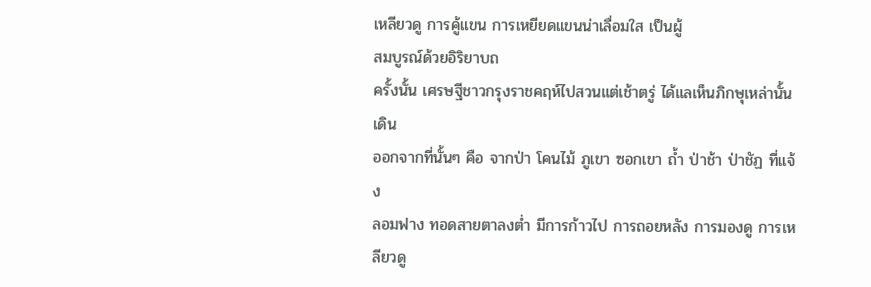เหลียวดู การคู้แขน การเหยียดแขนน่าเลื่อมใส เป็นผู้
สมบูรณ์ด้วยอิริยาบถ
ครั้งนั้น เศรษฐีชาวกรุงราชคฤห์ไปสวนแต่เช้าตรู่ ได้แลเห็นภิกษุเหล่านั้นเดิน
ออกจากที่นั้นๆ คือ จากป่า โคนไม้ ภูเขา ซอกเขา ถ้ำ ป่าช้า ป่าชัฏ ที่แจ้ง
ลอมฟาง ทอดสายตาลงต่ำ มีการก้าวไป การถอยหลัง การมองดู การเหลียวดู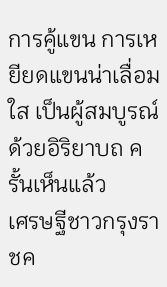การคู้แขน การเหยียดแขนน่าเลื่อมใส เป็นผู้สมบูรณ์ด้วยอิริยาบถ ครั้นเห็นแล้ว
เศรษฐีชาวกรุงราชค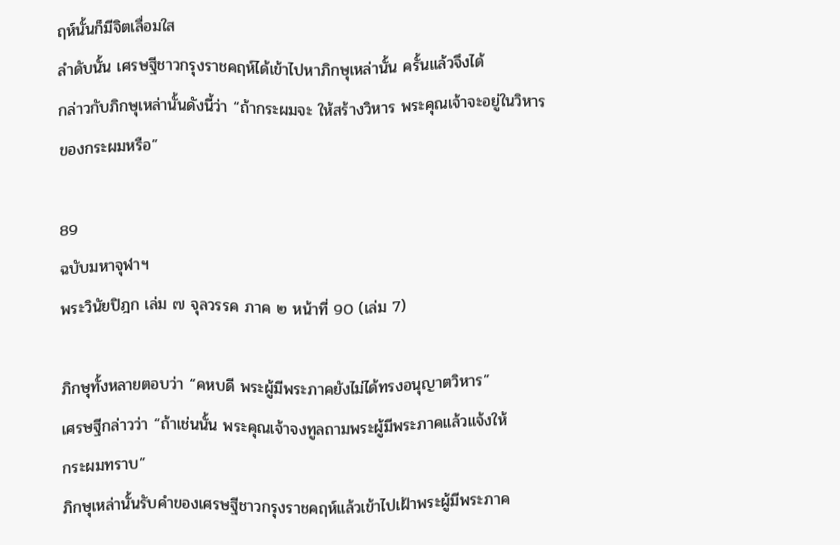ฤห์นั้นก็มีจิตเลื่อมใส
ลำดับนั้น เศรษฐีชาวกรุงราชคฤห์ได้เข้าไปหาภิกษุเหล่านั้น ครั้นแล้วจึงได้
กล่าวกับภิกษุเหล่านั้นดังนี้ว่า “ถ้ากระผมจะ ให้สร้างวิหาร พระคุณเจ้าจะอยู่ในวิหาร
ของกระผมหรือ”

89
ฉบับมหาจุฬาฯ
พระวินัยปิฎก เล่ม ๗ จุลวรรค ภาค ๒ หน้าที่ 90 (เล่ม 7)

ภิกษุทั้งหลายตอบว่า “คหบดี พระผู้มีพระภาคยังไม่ได้ทรงอนุญาตวิหาร”
เศรษฐีกล่าวว่า “ถ้าเช่นนั้น พระคุณเจ้าจงทูลถามพระผู้มีพระภาคแล้วแจ้งให้
กระผมทราบ”
ภิกษุเหล่านั้นรับคำของเศรษฐีชาวกรุงราชคฤห์แล้วเข้าไปเฝ้าพระผู้มีพระภาค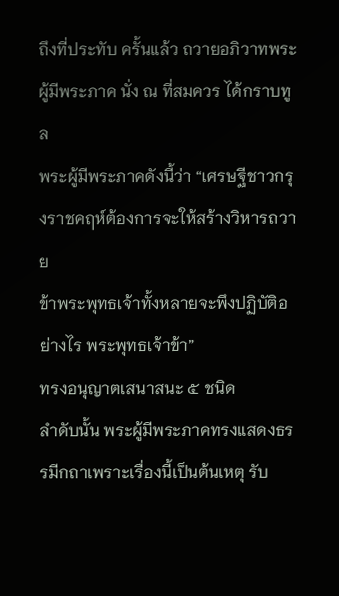ถึงที่ประทับ ครั้นแล้ว ถวายอภิวาทพระผู้มีพระภาค นั่ง ณ ที่สมควร ได้กราบทูล
พระผู้มีพระภาคดังนี้ว่า “เศรษฐีชาวกรุงราชคฤห์ต้องการจะให้สร้างวิหารถวาย
ข้าพระพุทธเจ้าทั้งหลายจะพึงปฏิบัติอย่างไร พระพุทธเจ้าข้า”
ทรงอนุญาตเสนาสนะ ๕ ชนิด
ลำดับนั้น พระผู้มีพระภาคทรงแสดงธรรมีกถาเพราะเรื่องนี้เป็นต้นเหตุ รับ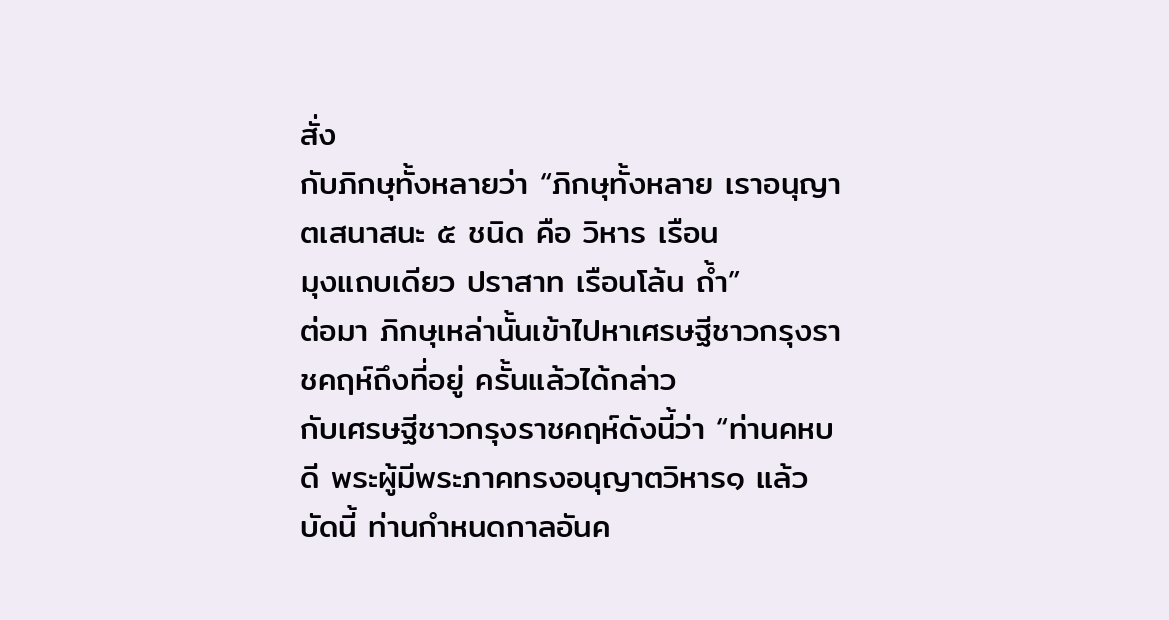สั่ง
กับภิกษุทั้งหลายว่า “ภิกษุทั้งหลาย เราอนุญาตเสนาสนะ ๕ ชนิด คือ วิหาร เรือน
มุงแถบเดียว ปราสาท เรือนโล้น ถ้ำ”
ต่อมา ภิกษุเหล่านั้นเข้าไปหาเศรษฐีชาวกรุงราชคฤห์ถึงที่อยู่ ครั้นแล้วได้กล่าว
กับเศรษฐีชาวกรุงราชคฤห์ดังนี้ว่า “ท่านคหบดี พระผู้มีพระภาคทรงอนุญาตวิหาร๑ แล้ว
บัดนี้ ท่านกำหนดกาลอันค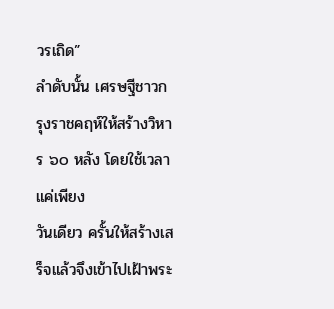วรเถิด”
ลำดับนั้น เศรษฐีชาวกรุงราชคฤห์ให้สร้างวิหาร ๖๐ หลัง โดยใช้เวลาแค่เพียง
วันเดียว ครั้นให้สร้างเสร็จแล้วจึงเข้าไปเฝ้าพระ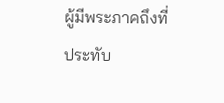ผู้มีพระภาคถึงที่ประทับ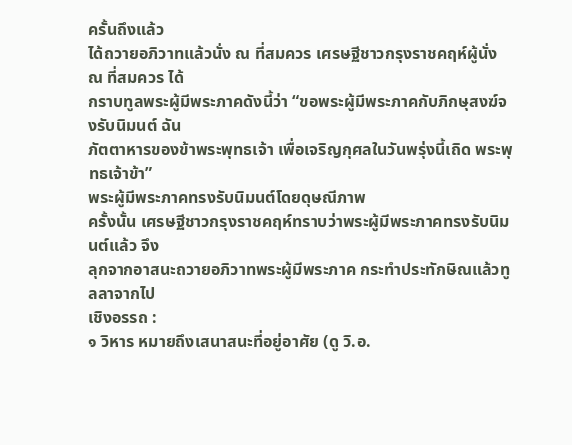ครั้นถึงแล้ว
ได้ถวายอภิวาทแล้วนั่ง ณ ที่สมควร เศรษฐีชาวกรุงราชคฤห์ผู้นั่ง ณ ที่สมควร ได้
กราบทูลพระผู้มีพระภาคดังนี้ว่า “ขอพระผู้มีพระภาคกับภิกษุสงฆ์จงรับนิมนต์ ฉัน
ภัตตาหารของข้าพระพุทธเจ้า เพื่อเจริญกุศลในวันพรุ่งนี้เถิด พระพุทธเจ้าข้า”
พระผู้มีพระภาคทรงรับนิมนต์โดยดุษณีภาพ
ครั้งนั้น เศรษฐีชาวกรุงราชคฤห์ทราบว่าพระผู้มีพระภาคทรงรับนิมนต์แล้ว จึง
ลุกจากอาสนะถวายอภิวาทพระผู้มีพระภาค กระทำประทักษิณแล้วทูลลาจากไป
เชิงอรรถ :
๑ วิหาร หมายถึงเสนาสนะที่อยู่อาศัย (ดู วิ.อ.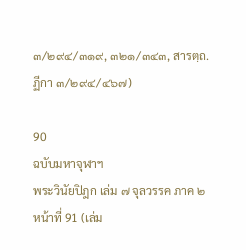๓/๒๙๔/๓๑๙, ๓๒๑/๓๔๓, สารตฺถ.ฏีกา ๓/๒๙๔/๔๖๗)

90
ฉบับมหาจุฬาฯ
พระวินัยปิฎก เล่ม ๗ จุลวรรค ภาค ๒ หน้าที่ 91 (เล่ม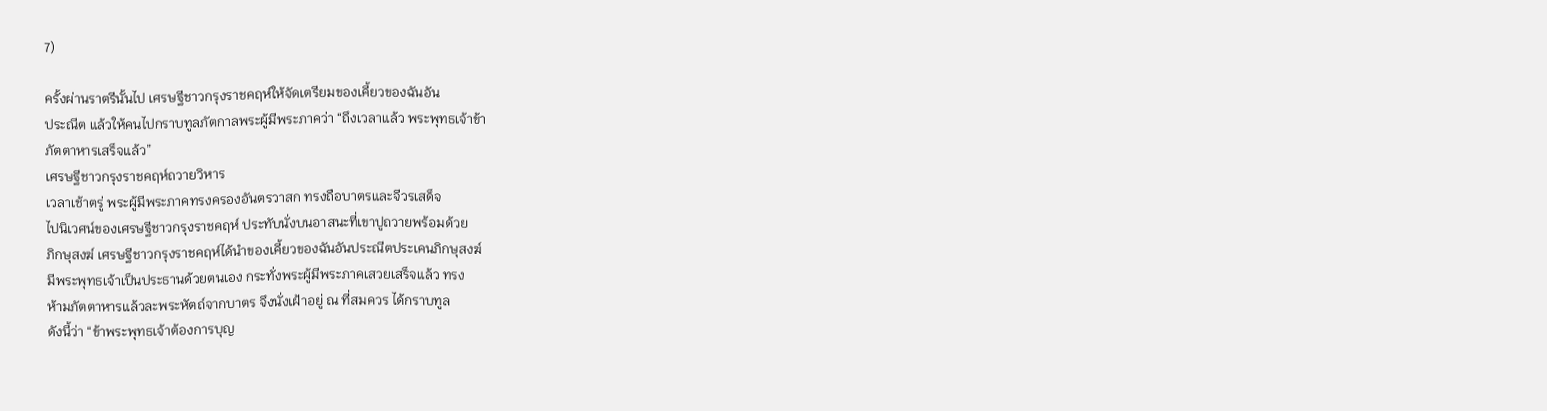7)

ครั้งผ่านราตรีนั้นไป เศรษฐีชาวกรุงราชคฤห์ให้จัดเตรียมของเคี้ยวของฉันอัน
ประณีต แล้วให้คนไปกราบทูลภัตกาลพระผู้มีพระภาคว่า “ถึงเวลาแล้ว พระพุทธเจ้าข้า
ภัตตาหารเสร็จแล้ว”
เศรษฐีชาวกรุงราชคฤห์ถวายวิหาร
เวลาเช้าตรู่ พระผู้มีพระภาคทรงครองอันตรวาสก ทรงถือบาตรและจีวรเสด็จ
ไปนิเวศน์ของเศรษฐีชาวกรุงราชคฤห์ ประทับนั่งบนอาสนะที่เขาปูถวายพร้อมด้วย
ภิกษุสงฆ์ เศรษฐีชาวกรุงราชคฤห์ได้นำของเคี้ยวของฉันอันประณีตประเคนภิกษุสงฆ์
มีพระพุทธเจ้าเป็นประธานด้วยตนเอง กระทั่งพระผู้มีพระภาคเสวยเสร็จแล้ว ทรง
ห้ามภัตตาหารแล้วละพระหัตถ์จากบาตร จึงนั่งเฝ้าอยู่ ณ ที่สมควร ได้กราบทูล
ดังนี้ว่า “ข้าพระพุทธเจ้าต้องการบุญ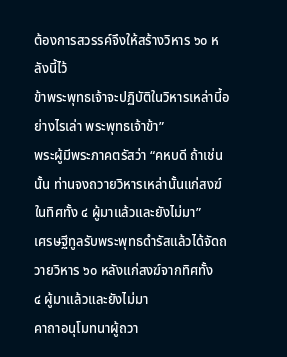ต้องการสวรรค์จึงให้สร้างวิหาร ๖๐ หลังนี้ไว้
ข้าพระพุทธเจ้าจะปฏิบัติในวิหารเหล่านี้อย่างไรเล่า พระพุทธเจ้าข้า”
พระผู้มีพระภาคตรัสว่า “คหบดี ถ้าเช่นนั้น ท่านจงถวายวิหารเหล่านั้นแก่สงฆ์
ในทิศทั้ง ๔ ผู้มาแล้วและยังไม่มา”
เศรษฐีทูลรับพระพุทธดำรัสแล้วได้จัดถวายวิหาร ๖๐ หลังแก่สงฆ์จากทิศทั้ง
๔ ผู้มาแล้วและยังไม่มา
คาถาอนุโมทนาผู้ถวา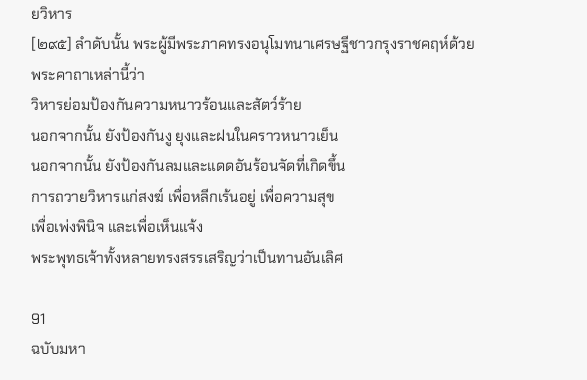ยวิหาร
[๒๙๕] ลำดับนั้น พระผู้มีพระภาคทรงอนุโมทนาเศรษฐีชาวกรุงราชคฤห์ด้วย
พระคาถาเหล่านี้ว่า
วิหารย่อมป้องกันความหนาวร้อนและสัตว์ร้าย
นอกจากนั้น ยังป้องกันงู ยุงและฝนในคราวหนาวเย็น
นอกจากนั้น ยังป้องกันลมและแดดอันร้อนจัดที่เกิดขึ้น
การถวายวิหารแก่สงฆ์ เพื่อหลีกเร้นอยู่ เพื่อความสุข
เพื่อเพ่งพินิจ และเพื่อเห็นแจ้ง
พระพุทธเจ้าทั้งหลายทรงสรรเสริญว่าเป็นทานอันเลิศ

91
ฉบับมหา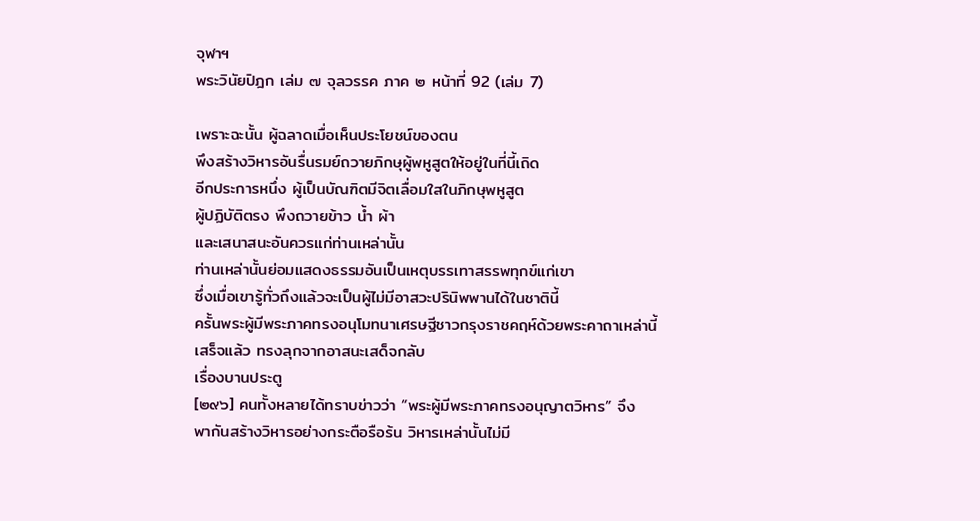จุฬาฯ
พระวินัยปิฎก เล่ม ๗ จุลวรรค ภาค ๒ หน้าที่ 92 (เล่ม 7)

เพราะฉะนั้น ผู้ฉลาดเมื่อเห็นประโยชน์ของตน
พึงสร้างวิหารอันรื่นรมย์ถวายภิกษุผู้พหูสูตให้อยู่ในที่นี้เถิด
อีกประการหนึ่ง ผู้เป็นบัณฑิตมีจิตเลื่อมใสในภิกษุพหูสูต
ผู้ปฏิบัติตรง พึงถวายข้าว น้ำ ผ้า
และเสนาสนะอันควรแก่ท่านเหล่านั้น
ท่านเหล่านั้นย่อมแสดงธรรมอันเป็นเหตุบรรเทาสรรพทุกข์แก่เขา
ซึ่งเมื่อเขารู้ทั่วถึงแล้วจะเป็นผู้ไม่มีอาสวะปรินิพพานได้ในชาตินี้
ครั้นพระผู้มีพระภาคทรงอนุโมทนาเศรษฐีชาวกรุงราชคฤห์ด้วยพระคาถาเหล่านี้
เสร็จแล้ว ทรงลุกจากอาสนะเสด็จกลับ
เรื่องบานประตู
[๒๙๖] คนทั้งหลายได้ทราบข่าวว่า “พระผู้มีพระภาคทรงอนุญาตวิหาร” จึง
พากันสร้างวิหารอย่างกระตือรือร้น วิหารเหล่านั้นไม่มี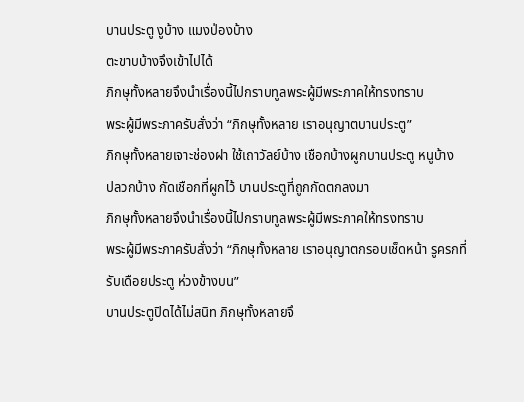บานประตู งูบ้าง แมงป่องบ้าง
ตะขาบบ้างจึงเข้าไปได้
ภิกษุทั้งหลายจึงนำเรื่องนี้ไปกราบทูลพระผู้มีพระภาคให้ทรงทราบ
พระผู้มีพระภาครับสั่งว่า “ภิกษุทั้งหลาย เราอนุญาตบานประตู”
ภิกษุทั้งหลายเจาะช่องฝา ใช้เถาวัลย์บ้าง เชือกบ้างผูกบานประตู หนูบ้าง
ปลวกบ้าง กัดเชือกที่ผูกไว้ บานประตูที่ถูกกัดตกลงมา
ภิกษุทั้งหลายจึงนำเรื่องนี้ไปกราบทูลพระผู้มีพระภาคให้ทรงทราบ
พระผู้มีพระภาครับสั่งว่า “ภิกษุทั้งหลาย เราอนุญาตกรอบเช็ดหน้า รูครกที่
รับเดือยประตู ห่วงข้างบน”
บานประตูปิดได้ไม่สนิท ภิกษุทั้งหลายจึ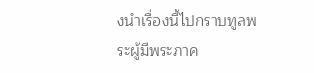งนำเรื่องนี้ไปกราบทูลพระผู้มีพระภาค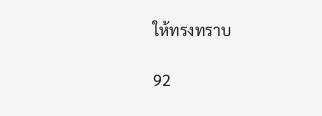ให้ทรงทราบ

92